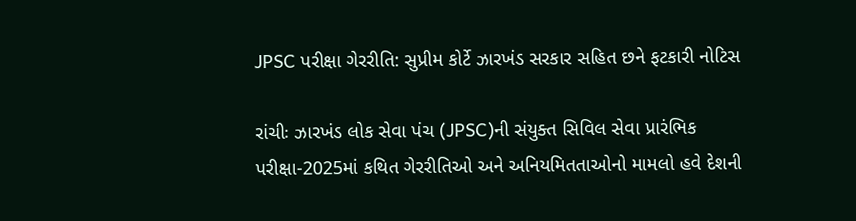JPSC પરીક્ષા ગેરરીતિ: સુપ્રીમ કોર્ટે ઝારખંડ સરકાર સહિત છને ફટકારી નોટિસ

રાંચીઃ ઝારખંડ લોક સેવા પંચ (JPSC)ની સંયુક્ત સિવિલ સેવા પ્રારંભિક પરીક્ષા-2025માં કથિત ગેરરીતિઓ અને અનિયમિતતાઓનો મામલો હવે દેશની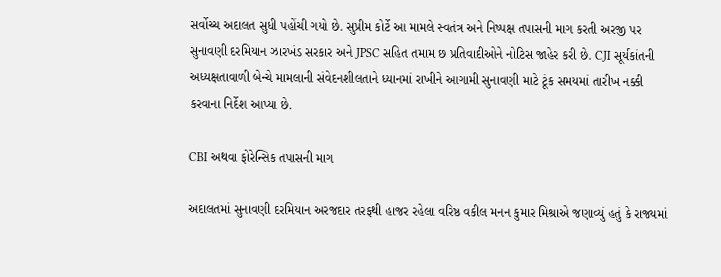સર્વોચ્ચ અદાલત સુધી પહોંચી ગયો છે. સુપ્રીમ કોર્ટે આ મામલે સ્વતંત્ર અને નિષ્પક્ષ તપાસની માગ કરતી અરજી પર સુનાવણી દરમિયાન ઝારખંડ સરકાર અને JPSC સહિત તમામ છ પ્રતિવાદીઓને નોટિસ જાહેર કરી છે. CJI સૂર્યકાંતની અધ્યક્ષતાવાળી બેન્ચે મામલાની સંવેદનશીલતાને ધ્યાનમાં રાખીને આગામી સુનાવણી માટે ટૂંક સમયમાં તારીખ નક્કી કરવાના નિર્દેશ આપ્યા છે.

CBI અથવા ફોરેન્સિક તપાસની માગ

અદાલતમાં સુનાવણી દરમિયાન અરજદાર તરફથી હાજર રહેલા વરિષ્ઠ વકીલ મનન કુમાર મિશ્રાએ જણાવ્યું હતું કે રાજ્યમાં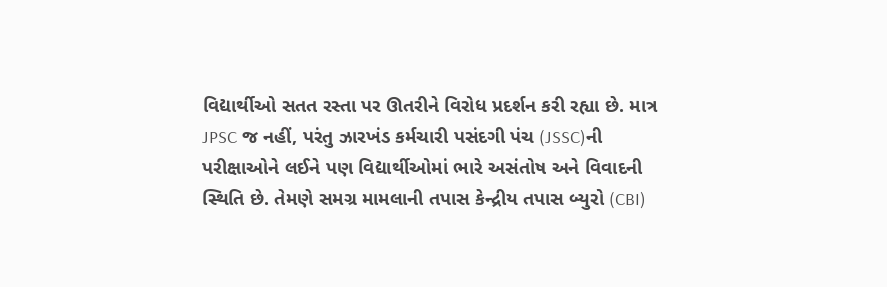વિદ્યાર્થીઓ સતત રસ્તા પર ઊતરીને વિરોધ પ્રદર્શન કરી રહ્યા છે. માત્ર JPSC જ નહીં, પરંતુ ઝારખંડ કર્મચારી પસંદગી પંચ (JSSC)ની પરીક્ષાઓને લઈને પણ વિદ્યાર્થીઓમાં ભારે અસંતોષ અને વિવાદની સ્થિતિ છે. તેમણે સમગ્ર મામલાની તપાસ કેન્દ્રીય તપાસ બ્યુરો (CBI)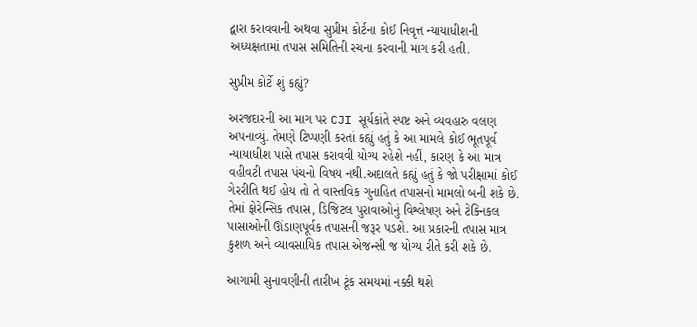દ્વારા કરાવવાની અથવા સુપ્રીમ કોર્ટના કોઈ નિવૃત્ત ન્યાયાધીશની અધ્યક્ષતામાં તપાસ સમિતિની રચના કરવાની માગ કરી હતી.

સુપ્રીમ કોર્ટે શું કહ્યું?

અરજદારની આ માગ પર CJI સૂર્યકાંતે સ્પષ્ટ અને વ્યવહારુ વલણ અપનાવ્યું. તેમણે ટિપ્પણી કરતાં કહ્યું હતું કે આ મામલે કોઈ ભૂતપૂર્વ ન્યાયાધીશ પાસે તપાસ કરાવવી યોગ્ય રહેશે નહીં, કારણ કે આ માત્ર વહીવટી તપાસ પંચનો વિષય નથી.અદાલતે કહ્યું હતું કે જો પરીક્ષામાં કોઈ ગેરરીતિ થઈ હોય તો તે વાસ્તવિક ગુનાહિત તપાસનો મામલો બની શકે છે. તેમાં ફોરેન્સિક તપાસ, ડિજિટલ પુરાવાઓનું વિશ્લેષણ અને ટેક્નિકલ પાસાઓની ઊંડાણપૂર્વક તપાસની જરૂર પડશે. આ પ્રકારની તપાસ માત્ર કુશળ અને વ્યાવસાયિક તપાસ એજન્સી જ યોગ્ય રીતે કરી શકે છે.

આગામી સુનાવણીની તારીખ ટૂંક સમયમાં નક્કી થશે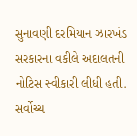સુનાવણી દરમિયાન ઝારખંડ સરકારના વકીલે અદાલતની નોટિસ સ્વીકારી લીધી હતી. સર્વોચ્ચ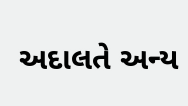અદાલતે અન્ય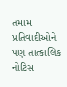તમામ પ્રતિવાદીઓને પણ તાત્કાલિક નોટિસ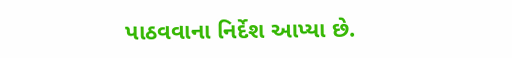પાઠવવાના નિર્દેશ આપ્યા છે.